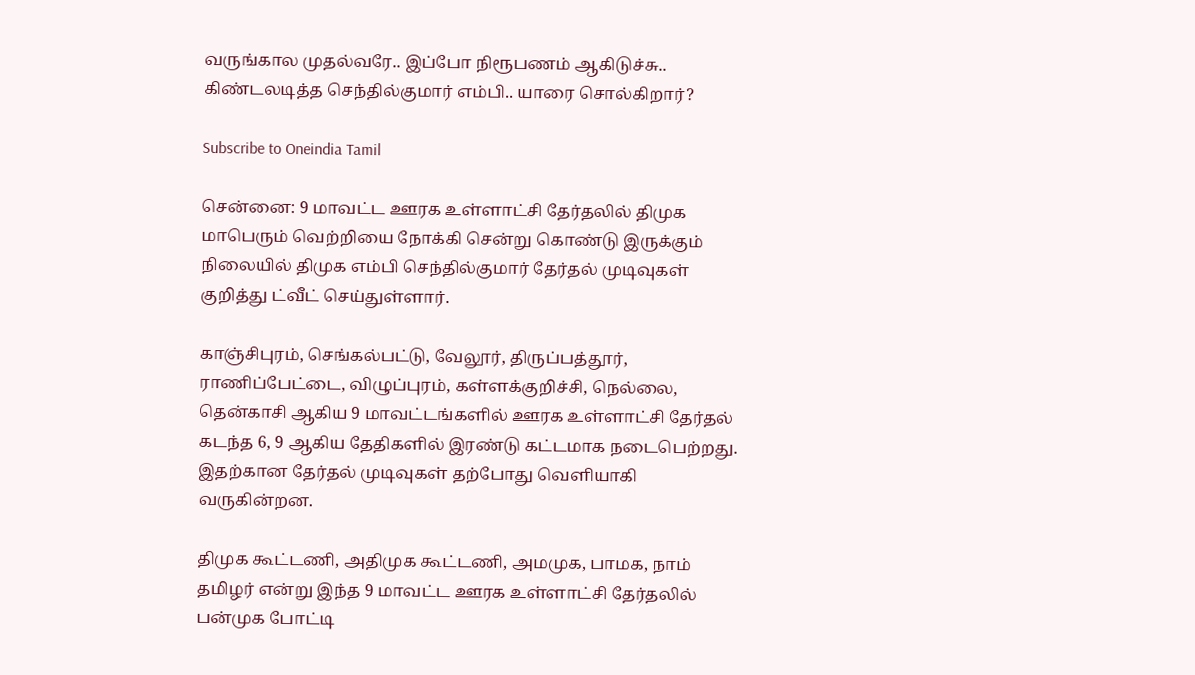வருங்கால முதல்வரே.. இப்போ நிரூபணம் ஆகிடுச்சு.. கிண்டலடித்த செந்தில்குமார் எம்பி.. யாரை சொல்கிறார்?

Subscribe to Oneindia Tamil

சென்னை: 9 மாவட்ட ஊரக உள்ளாட்சி தேர்தலில் திமுக மாபெரும் வெற்றியை நோக்கி சென்று கொண்டு இருக்கும் நிலையில் திமுக எம்பி செந்தில்குமார் தேர்தல் முடிவுகள் குறித்து ட்வீட் செய்துள்ளார்.

காஞ்சிபுரம், செங்கல்பட்டு, வேலூர், திருப்பத்தூர், ராணிப்பேட்டை, விழுப்புரம், கள்ளக்குறிச்சி, நெல்லை, தென்காசி ஆகிய 9 மாவட்டங்களில் ஊரக உள்ளாட்சி தேர்தல் கடந்த 6, 9 ஆகிய தேதிகளில் இரண்டு கட்டமாக நடைபெற்றது. இதற்கான தேர்தல் முடிவுகள் தற்போது வெளியாகி வருகின்றன.

திமுக கூட்டணி, அதிமுக கூட்டணி, அமமுக, பாமக, நாம் தமிழர் என்று இந்த 9 மாவட்ட ஊரக உள்ளாட்சி தேர்தலில் பன்முக போட்டி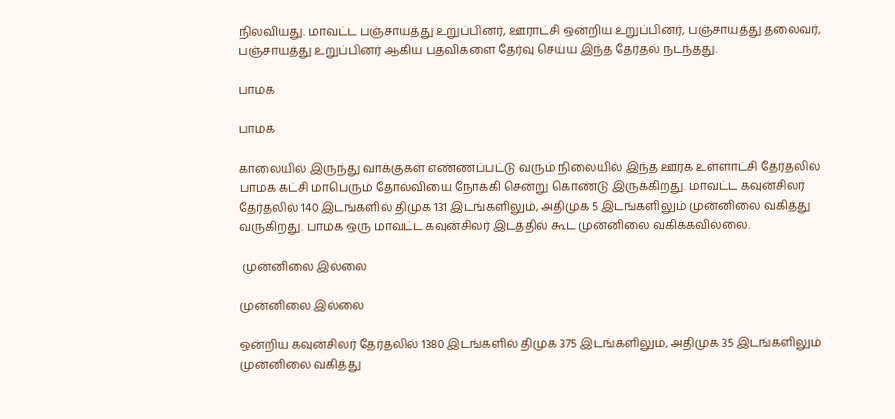நிலவியது. மாவட்ட பஞ்சாயத்து உறுப்பினர், ஊராட்சி ஒன்றிய உறுப்பினர், பஞ்சாயத்து தலைவர், பஞ்சாயத்து உறுப்பினர் ஆகிய பதவிகளை தேர்வு செய்ய இந்த தேர்தல் நடந்தது.

பாமக

பாமக

காலையில் இருந்து வாக்குகள் எண்ணப்பட்டு வரும் நிலையில் இந்த ஊரக உள்ளாட்சி தேர்தலில் பாமக கட்சி மாபெரும் தோல்வியை நோக்கி சென்று கொண்டு இருக்கிறது. மாவட்ட கவுன்சிலர் தேர்தலில் 140 இடங்களில் திமுக 131 இடங்களிலும், அதிமுக 5 இடங்களிலும் முன்னிலை வகித்து வருகிறது. பாமக ஒரு மாவட்ட கவுன்சிலர் இடத்தில் கூட முன்னிலை வகிக்கவில்லை.

 முன்னிலை இல்லை

முன்னிலை இல்லை

ஒன்றிய கவுன்சிலர் தேர்தலில் 1380 இடங்களில் திமுக 375 இடங்களிலும், அதிமுக 35 இடங்களிலும் முன்னிலை வகித்து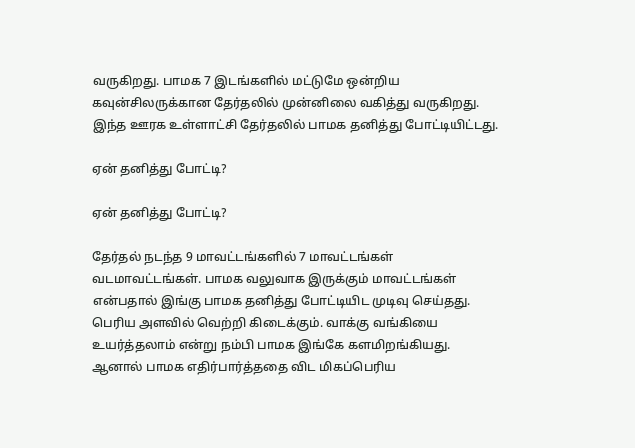வருகிறது. பாமக 7 இடங்களில் மட்டுமே ஒன்றிய கவுன்சிலருக்கான தேர்தலில் முன்னிலை வகித்து வருகிறது. இந்த ஊரக உள்ளாட்சி தேர்தலில் பாமக தனித்து போட்டியிட்டது.

ஏன் தனித்து போட்டி?

ஏன் தனித்து போட்டி?

தேர்தல் நடந்த 9 மாவட்டங்களில் 7 மாவட்டங்கள் வடமாவட்டங்கள். பாமக வலுவாக இருக்கும் மாவட்டங்கள் என்பதால் இங்கு பாமக தனித்து போட்டியிட முடிவு செய்தது. பெரிய அளவில் வெற்றி கிடைக்கும். வாக்கு வங்கியை உயர்த்தலாம் என்று நம்பி பாமக இங்கே களமிறங்கியது. ஆனால் பாமக எதிர்பார்த்ததை விட மிகப்பெரிய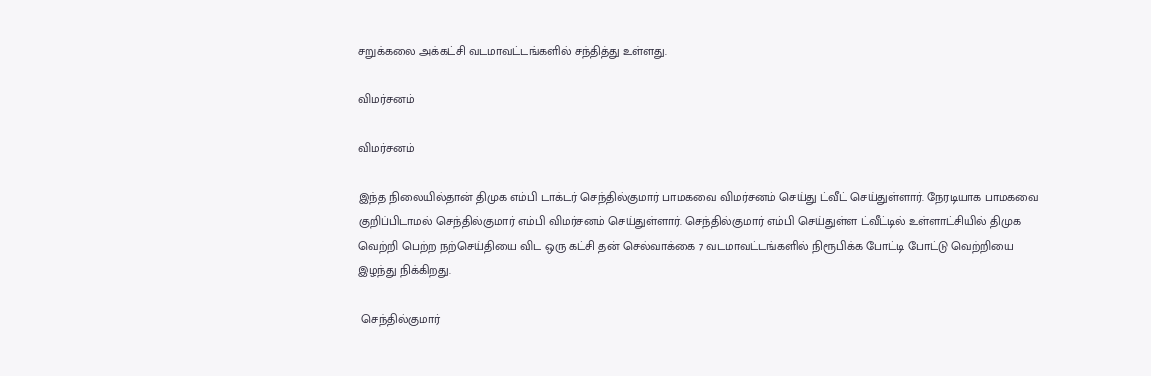சறுக்கலை அக்கட்சி வடமாவட்டங்களில் சந்தித்து உள்ளது.

விமர்சனம்

விமர்சனம்

இந்த நிலையில்தான் திமுக எம்பி டாக்டர் செந்தில்குமார் பாமகவை விமர்சனம் செய்து ட்வீட் செய்துள்ளார். நேரடியாக பாமகவை குறிப்பிடாமல் செந்தில்குமார் எம்பி விமர்சனம் செய்துள்ளார். செந்தில்குமார் எம்பி செய்துள்ள ட்வீட்டில் உள்ளாட்சியில் திமுக வெற்றி பெற்ற நற்செய்தியை விட ஒரு கட்சி தன் செல்வாக்கை 7 வடமாவட்டங்களில் நிரூபிக்க போட்டி போட்டு வெற்றியை இழந்து நிக்கிறது.

 செந்தில்குமார்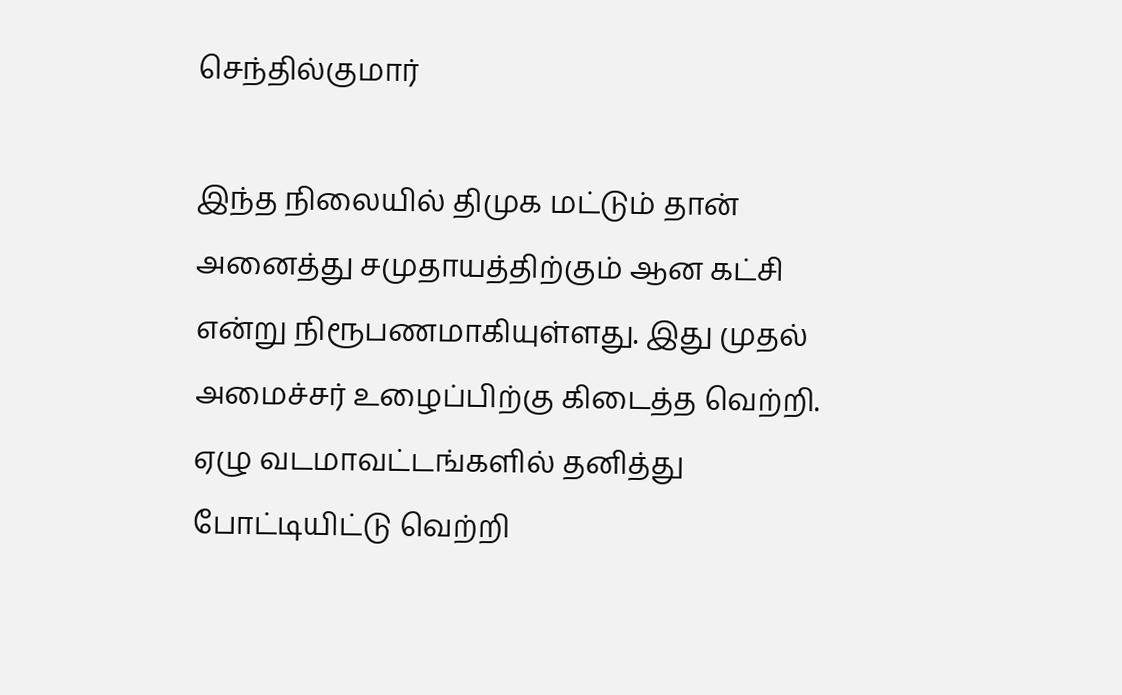செந்தில்குமார்

இந்த நிலையில் திமுக மட்டும் தான் அனைத்து சமுதாயத்திற்கும் ஆன கட்சி என்று நிரூபணமாகியுள்ளது. இது முதல் அமைச்சர் உழைப்பிற்கு கிடைத்த வெற்றி. ஏழு வடமாவட்டங்களில் தனித்து போட்டியிட்டு வெற்றி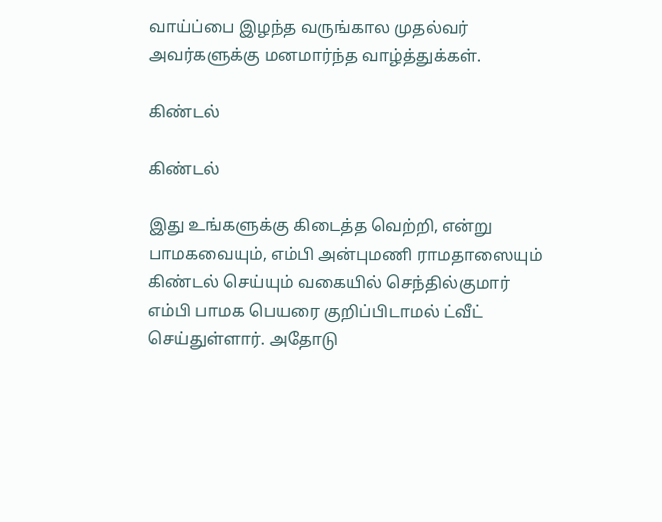வாய்ப்பை இழந்த வருங்கால முதல்வர் அவர்களுக்கு மனமார்ந்த வாழ்த்துக்கள்.

கிண்டல்

கிண்டல்

இது உங்களுக்கு கிடைத்த வெற்றி, என்று பாமகவையும், எம்பி அன்புமணி ராமதாஸையும் கிண்டல் செய்யும் வகையில் செந்தில்குமார் எம்பி பாமக பெயரை குறிப்பிடாமல் ட்வீட் செய்துள்ளார். அதோடு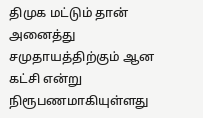திமுக மட்டும் தான் அனைத்து சமுதாயத்திற்கும் ஆன கட்சி என்று நிரூபணமாகியுள்ளது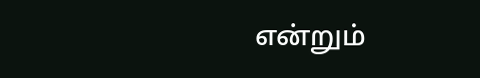என்றும்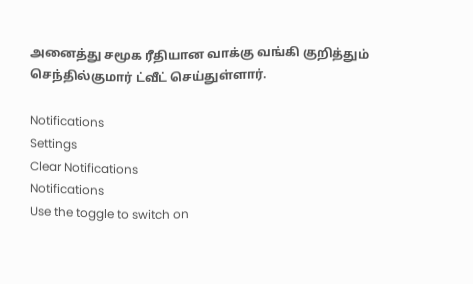அனைத்து சமூக ரீதியான வாக்கு வங்கி குறித்தும் செந்தில்குமார் ட்வீட் செய்துள்ளார்.

Notifications
Settings
Clear Notifications
Notifications
Use the toggle to switch on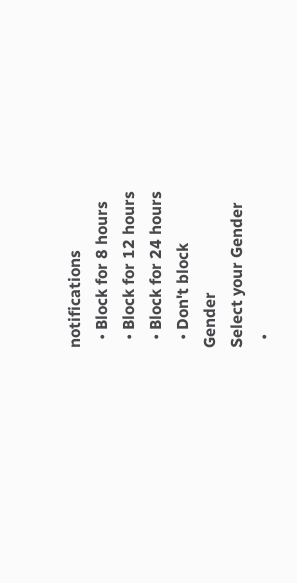notifications
  • Block for 8 hours
  • Block for 12 hours
  • Block for 24 hours
  • Don't block
Gender
Select your Gender
  •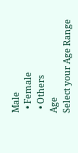Male
  • Female
  • Others
Age
Select your Age Range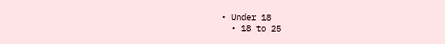• Under 18
  • 18 to 25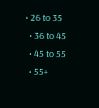• 26 to 35
  • 36 to 45
  • 45 to 55
  • 55+